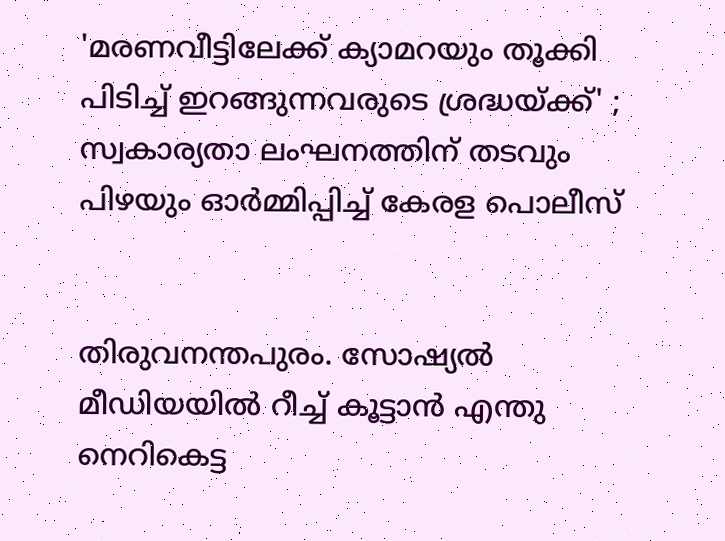'മരണവീട്ടിലേക്ക് ക്യാമറയും തൂക്കി പിടിച്ച്‌ ഇറങ്ങുന്നവരുടെ ശ്രദ്ധയ്ക്ക്‌' ; സ്വകാര്യതാ ലംഘനത്തിന് തടവും പിഴയും ഓര്‍മ്മിപ്പിച്ച്‌ കേരള പൊലീസ്


തിരുവനന്തപുരം. സോഷ്യല്‍ മീഡിയയില്‍ റീച്ച്‌ കൂട്ടാൻ എന്തു നെറികെട്ട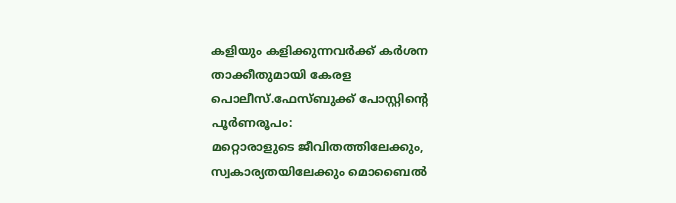കളിയും കളിക്കുന്നവർക്ക്‌ കർശന താക്കീതുമായി കേരള പൊലീസ്.ഫേസ്ബുക്ക് പോസ്റ്റിന്റെ പൂർണരൂപം:
മറ്റൊരാളുടെ ജീവിതത്തിലേക്കും, സ്വകാര്യതയിലേക്കും മൊബൈല്‍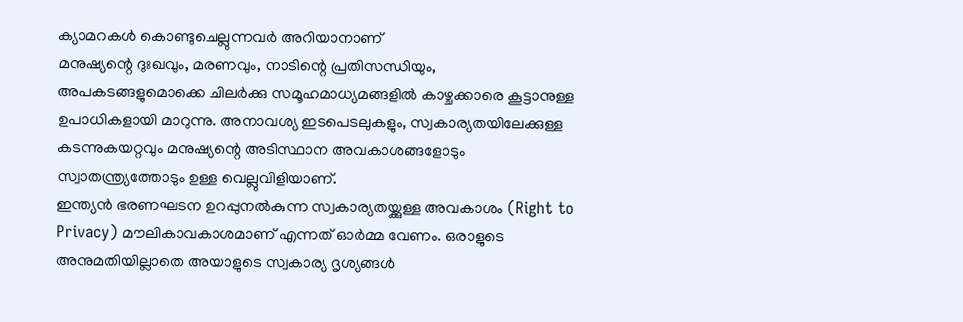ക്യാമറകള്‍ കൊണ്ടുചെല്ലുന്നവർ അറിയാനാണ്
മനുഷ്യന്റെ ദുഃഖവും, മരണവും, നാടിന്റെ പ്രതിസന്ധിയും, അപകടങ്ങളുമൊക്കെ ചിലർക്കു സമൂഹമാധ്യമങ്ങളില്‍ കാഴ്ചക്കാരെ കൂട്ടാനുള്ള ഉപാധികളായി മാറുന്നു. അനാവശ്യ ഇടപെടലുകളും, സ്വകാര്യതയിലേക്കുള്ള കടന്നുകയറ്റവും മനുഷ്യന്റെ അടിസ്ഥാന അവകാശങ്ങളോടും സ്വാതന്ത്ര്യത്തോടും ഉള്ള വെല്ലുവിളിയാണ്.
ഇന്ത്യൻ ഭരണഘടന ഉറപ്പുനല്‍കുന്ന സ്വകാര്യതയ്ക്കുള്ള അവകാശം (Right to Privacy) മൗലികാവകാശമാണ് എന്നത് ഓർമ്മ വേണം. ഒരാളുടെ അനുമതിയില്ലാതെ അയാളുടെ സ്വകാര്യ ദൃശ്യങ്ങള്‍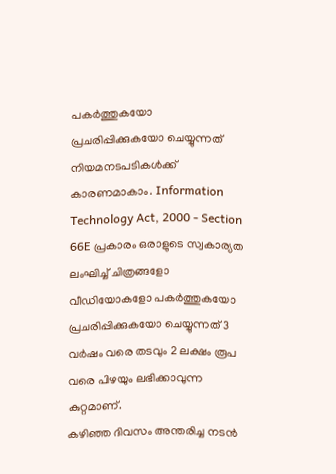പകർത്തുകയോ പ്രചരിപ്പിക്കുകയോ ചെയ്യുന്നത് നിയമനടപടികള്‍ക്ക് കാരണമാകാം. Information Technology Act, 2000 - Section 66E പ്രകാരം ഒരാളുടെ സ്വകാര്യത ലംഘിച്ച്‌ ചിത്രങ്ങളോ വീഡിയോകളോ പകർത്തുകയോ പ്രചരിപ്പിക്കുകയോ ചെയ്യുന്നത് 3 വർഷം വരെ തടവും 2 ലക്ഷം രൂപ വരെ പിഴയും ലഭിക്കാവുന്ന കുറ്റമാണ്.
കഴിഞ്ഞ ദിവസം അന്തരിച്ച നടന്‍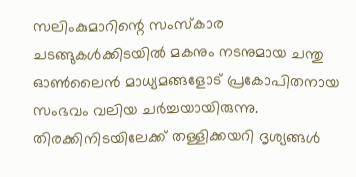സലിംകുമാറിന്റെ സംസ്‌കാര ചടങ്ങുകള്‍ക്കിടയില്‍ മകനും നടനുമായ ചന്തു ഓണ്‍ലൈന്‍ മാധ്യമങ്ങളോട് പ്രകോപിതനായ സംഭവം വലിയ ചര്‍ച്ചയായിരുന്നു. തിരക്കിനിടയിലേക്ക് തള്ളിക്കയറി ദൃശ്യങ്ങള്‍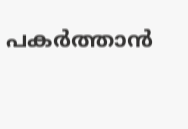പകര്‍ത്താന്‍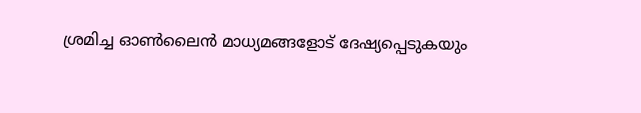ശ്രമിച്ച ഓണ്‍ലൈന്‍ മാധ്യമങ്ങളോട് ദേഷ്യപ്പെടുകയും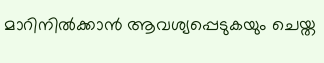മാറിനില്‍ക്കാന്‍ ആവശ്യപ്പെടുകയും ചെയ്ത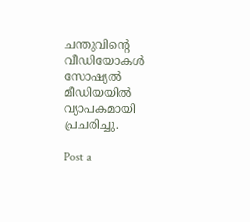ചന്തുവിന്റെ വീഡിയോകള്‍ സോഷ്യല്‍ മീഡിയയില്‍ വ്യാപകമായി പ്രചരിച്ചു.

Post a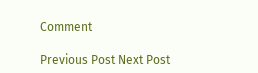Comment

Previous Post Next Post